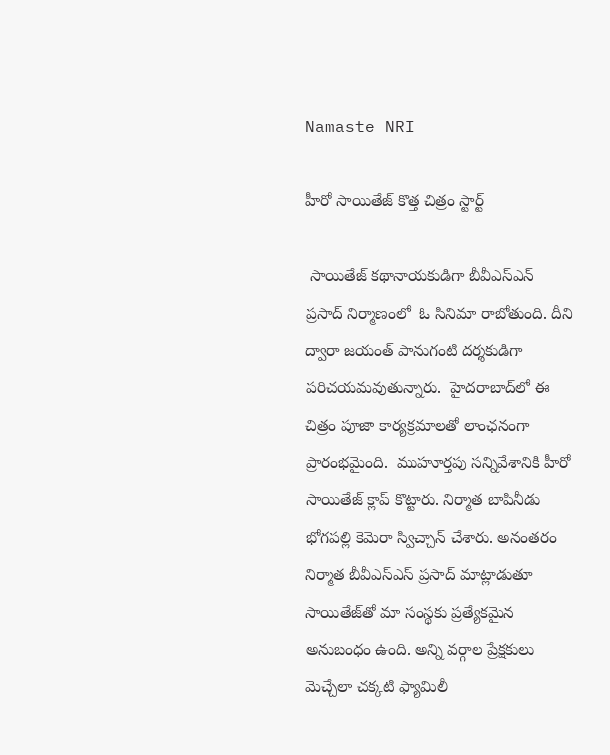Namaste NRI

హీరో సాయితేజ్‌ కొత్త చిత్రం స్టార్ట్‌

 సాయితేజ్‌ కథానాయకుడిగా బీవీఎస్‌ఎన్‌  ప్రసాద్‌ నిర్మాణంలో  ఓ సినిమా రాబోతుంది. దీని ద్వారా జయంత్‌ పానుగంటి దర్శకుడిగా పరిచయమవుతున్నారు.  హైదరాబాద్‌లో ఈ చిత్రం పూజా కార్యక్రమాలతో లాంఛనంగా ప్రారంభమైంది.  ముహూర్తపు సన్నివేశానికి హీరో సాయితేజ్‌ క్లాప్‌ కొట్టారు. నిర్మాత బాపినీడు భోగపల్లి కెమెరా స్విచ్చాన్‌ చేశారు. అనంతరం నిర్మాత బీవీఎస్‌ఎస్‌ ప్రసాద్‌ మాట్లాడుతూ  సాయితేజ్‌తో మా సంస్థకు ప్రత్యేకమైన అనుబంధం ఉంది. అన్ని వర్గాల ప్రేక్షకులు మెచ్చేలా చక్కటి ఫ్యామిలీ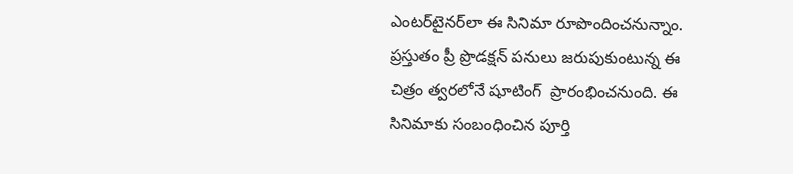ఎంటర్‌టైనర్‌లా ఈ సినిమా రూపొందించనున్నాం.  ప్రస్తుతం ప్రీ ప్రొడక్షన్‌ పనులు జరుపుకుంటున్న ఈ చిత్రం త్వరలోనే షూటింగ్‌  ప్రారంభించనుంది. ఈ సినిమాకు సంబంధించిన పూర్తి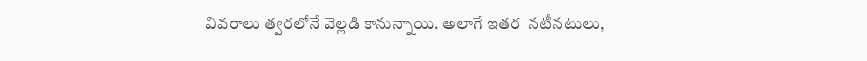వివరాలు త్వరలోనే వెల్లడి కానున్నాయి. అలాగే ఇతర  నటీనటులు,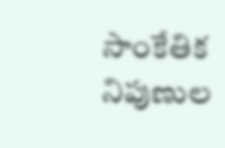సాంకేతిక నిపుణుల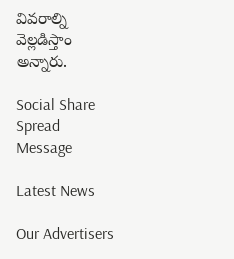వివరాల్ని వెల్లడిస్తాం అన్నారు.

Social Share Spread Message

Latest News

Our Advertisers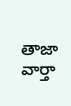తాజా వార్తా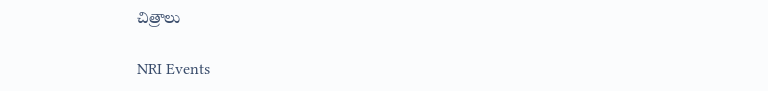చిత్రాలు

NRI Events